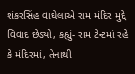શંકરસિંહ વાઘેલાએ રામ મંદિર મુદ્દે વિવાદ છેડ્યો, કહ્યું- રામ ટેન્ટમાં રહે કે મંદિરમાં, તેનાથી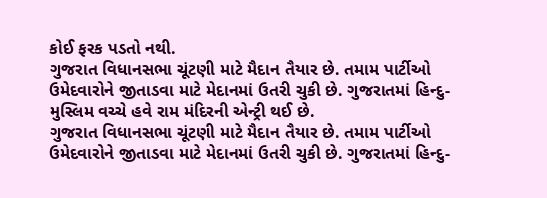કોઈ ફરક પડતો નથી.
ગુજરાત વિધાનસભા ચૂંટણી માટે મૈદાન તૈયાર છે. તમામ પાર્ટીઓ ઉમેદવારોને જીતાડવા માટે મેદાનમાં ઉતરી ચુકી છે. ગુજરાતમાં હિન્દુ-મુસ્લિમ વચ્ચે હવે રામ મંદિરની એન્ટ્રી થઈ છે.
ગુજરાત વિધાનસભા ચૂંટણી માટે મૈદાન તૈયાર છે. તમામ પાર્ટીઓ ઉમેદવારોને જીતાડવા માટે મેદાનમાં ઉતરી ચુકી છે. ગુજરાતમાં હિન્દુ-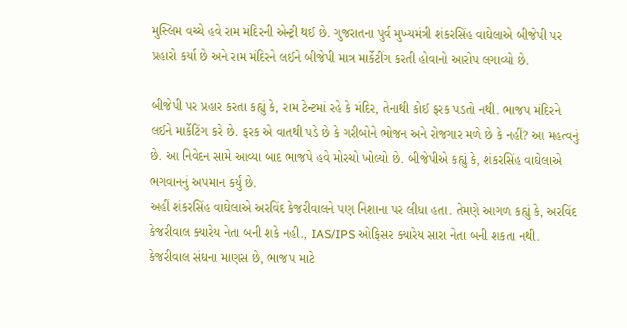મુસ્લિમ વચ્ચે હવે રામ મંદિરની એન્ટ્રી થઈ છે. ગુજરાતના પુર્વ મુખ્યમંત્રી શંકરસિંહ વાઘેલાએ બીજેપી પર પ્રહારો કર્યા છે અને રામ મંદિરને લઈને બીજેપી માત્ર માર્કેટીંગ કરતી હોવાનો આરોપ લગાવ્યો છે.

બીજેપી પર પ્રહાર કરતા કહ્યું કે, રામ ટેન્ટમાં રહે કે મંદિર, તેનાથી કોઈ ફરક પડતો નથી. ભાજપ મંદિરને લઈને માર્કેટિંગ કરે છે. ફરક એ વાતથી પડે છે કે ગરીબોને ભોજન અને રોજગાર મળે છે કે નહીં? આ મહત્વનું છે. આ નિવેદન સામે આવ્યા બાદ ભાજપે હવે મોરચો ખોલ્યો છે. બીજેપીએ કહ્યું કે, શંકરસિંહ વાઘેલાએ ભગવાનનું અપમાન કર્યું છે.
અહીં શંકરસિંહ વાઘેલાએ અરવિંદ કેજરીવાલને પણ નિશાના પર લીધા હતા. તેમણે આગળ કહ્યું કે, અરવિંદ કેજરીવાલ ક્યારેય નેતા બની શકે નહી., IAS/IPS ઓફિસર ક્યારેય સારા નેતા બની શકતા નથી. કેજરીવાલ સંઘના માણસ છે, ભાજપ માટે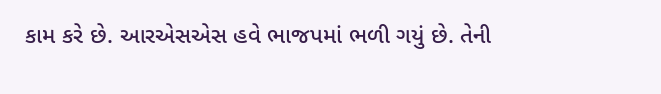કામ કરે છે. આરએસએસ હવે ભાજપમાં ભળી ગયું છે. તેની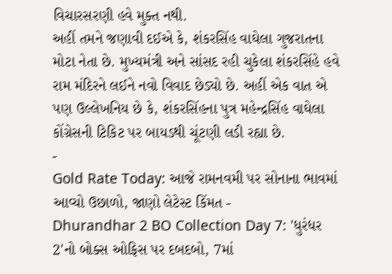વિચારસરણી હવે મુક્ત નથી.
અહીં તમને જણાવી દઈએ કે, શંકરસિંહ વાઘેલા ગુજરાતના મોટા નેતા છે. મુખ્યમંત્રી અને સાંસદ રહી ચુકેલા શંકરસિંહે હવે રામ મંદિરને લઈને નવો વિવાદ છેડ્યો છે. અહીં એક વાત એ પણ ઉલ્લેખનિય છે કે, શંકરસિંહના પુત્ર મહેન્દ્રસિંહ વાઘેલા કોંગ્રેસની ટિકિટ પર બાયડથી ચૂંટણી લડી રહ્યા છે.
-
Gold Rate Today: આજે રામનવમી પર સોનાના ભાવમાં આવ્યો ઉછાળો, જાણો લેટેસ્ટ કિંમત -
Dhurandhar 2 BO Collection Day 7: 'ધુરંધર 2'નો બોક્સ ઓફિસ પર દબદબો, 7માં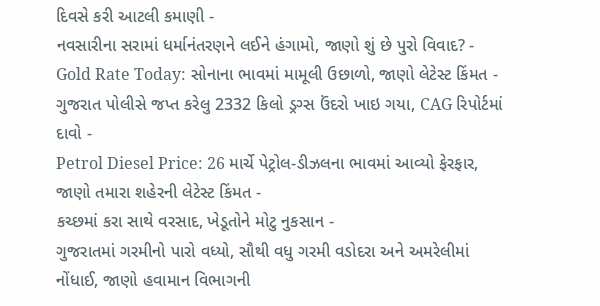દિવસે કરી આટલી કમાણી -
નવસારીના સરામાં ધર્માનંતરણને લઈને હંગામો, જાણો શું છે પુરો વિવાદ? -
Gold Rate Today: સોનાના ભાવમાં મામૂલી ઉછાળો, જાણો લેટેસ્ટ કિંમત -
ગુજરાત પોલીસે જપ્ત કરેલુ 2332 કિલો ડ્રગ્સ ઉંદરો ખાઇ ગયા, CAG રિપોર્ટમાં દાવો -
Petrol Diesel Price: 26 માર્ચે પેટ્રોલ-ડીઝલના ભાવમાં આવ્યો ફેરફાર, જાણો તમારા શહેરની લેટેસ્ટ કિંમત -
કચ્છમાં કરા સાથે વરસાદ, ખેડૂતોને મોટુ નુકસાન -
ગુજરાતમાં ગરમીનો પારો વધ્યો, સૌથી વધુ ગરમી વડોદરા અને અમરેલીમાં નોંધાઈ, જાણો હવામાન વિભાગની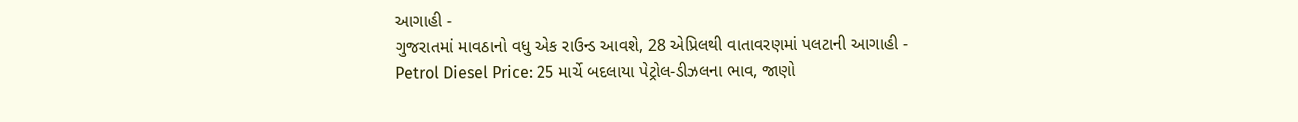આગાહી -
ગુજરાતમાં માવઠાનો વધુ એક રાઉન્ડ આવશે, 28 એપ્રિલથી વાતાવરણમાં પલટાની આગાહી -
Petrol Diesel Price: 25 માર્ચે બદલાયા પેટ્રોલ-ડીઝલના ભાવ, જાણો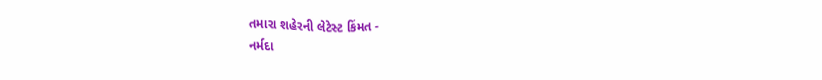તમારા શહેરની લેટેસ્ટ કિંમત -
નર્મદા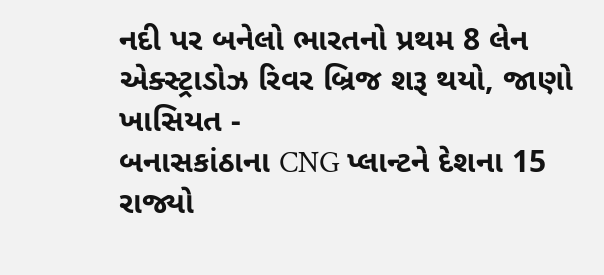નદી પર બનેલો ભારતનો પ્રથમ 8 લેન એક્સ્ટ્રાડોઝ રિવર બ્રિજ શરૂ થયો, જાણો ખાસિયત -
બનાસકાંઠાના CNG પ્લાન્ટને દેશના 15 રાજ્યો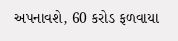અપનાવશે, 60 કરોડ ફળવાયા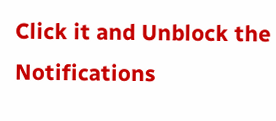Click it and Unblock the Notifications